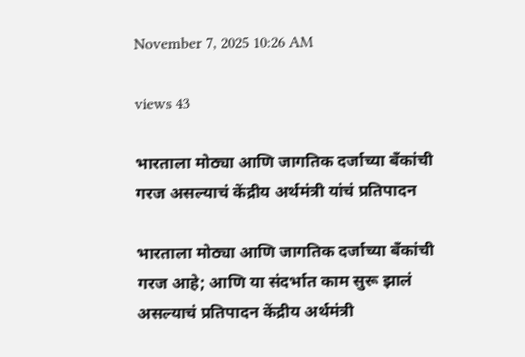November 7, 2025 10:26 AM

views 43

भारताला मोठ्या आणि जागतिक दर्जाच्या बँकांची गरज असल्याचं केंद्रीय अर्थमंत्री यांचं प्रतिपादन

भारताला मोठ्या आणि जागतिक दर्जाच्या बँकांची गरज आहे; आणि या संदर्भात काम सुरू झालं असल्याचं प्रतिपादन केंद्रीय अर्थमंत्री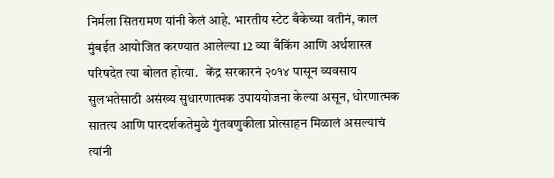निर्मला सितरामण यांनी केलं आहे. भारतीय स्टेट बँकेच्या वतीनं, काल मुंबईत आयोजित करण्यात आलेल्या 12 व्या बँकिंग आणि अर्थशास्त्र परिषदेत त्या बोलत होत्या.   केंद्र सरकारनं २०१४ पासून व्यवसाय सुलभतेसाठी असंख्य सुधारणात्मक उपाययोजना केल्या असून, धोरणात्मक सातत्य आणि पारदर्शकतेमुळे गुंतवणुकीला प्रोत्साहन मिळालं असल्याचं त्यांनी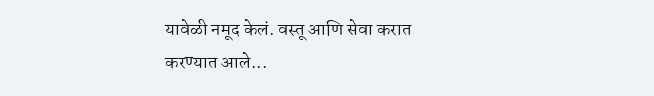यावेळी नमूद केलं. वस्तू आणि सेवा करात करण्यात आले...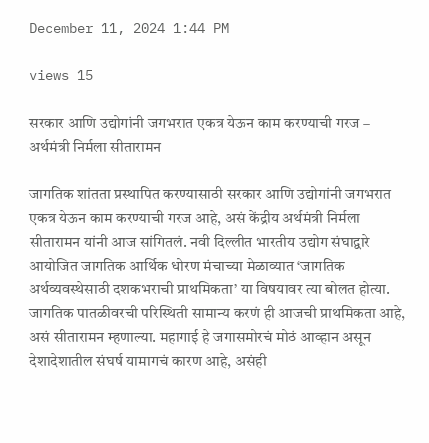December 11, 2024 1:44 PM

views 15

सरकार आणि उद्योगांनी जगभरात एकत्र येऊन काम करण्याची गरज – अर्थमंत्री निर्मला सीतारामन

जागतिक शांतता प्रस्थापित करण्यासाठी सरकार आणि उद्योगांनी जगभरात एकत्र येऊन काम करण्याची गरज आहे, असं केंद्रीय अर्थमंत्री निर्मला सीतारामन यांनी आज सांगितलं. नवी दिल्लीत भारतीय उद्योग संघाद्वारे आयोजित जागतिक आर्थिक धोरण मंचाच्या मेळाव्यात ‘जागतिक अर्थव्यवस्थेसाठी दशकभराची प्राथमिकता’ या विषयावर त्या बोलत होत्या. जागतिक पातळीवरची परिस्थिती सामान्य करणं ही आजची प्राथमिकता आहे, असं सीतारामन म्हणाल्या. महागाई हे जगासमोरचं मोठं आव्हान असून देशादेशातील संघर्ष यामागचं कारण आहे, असंही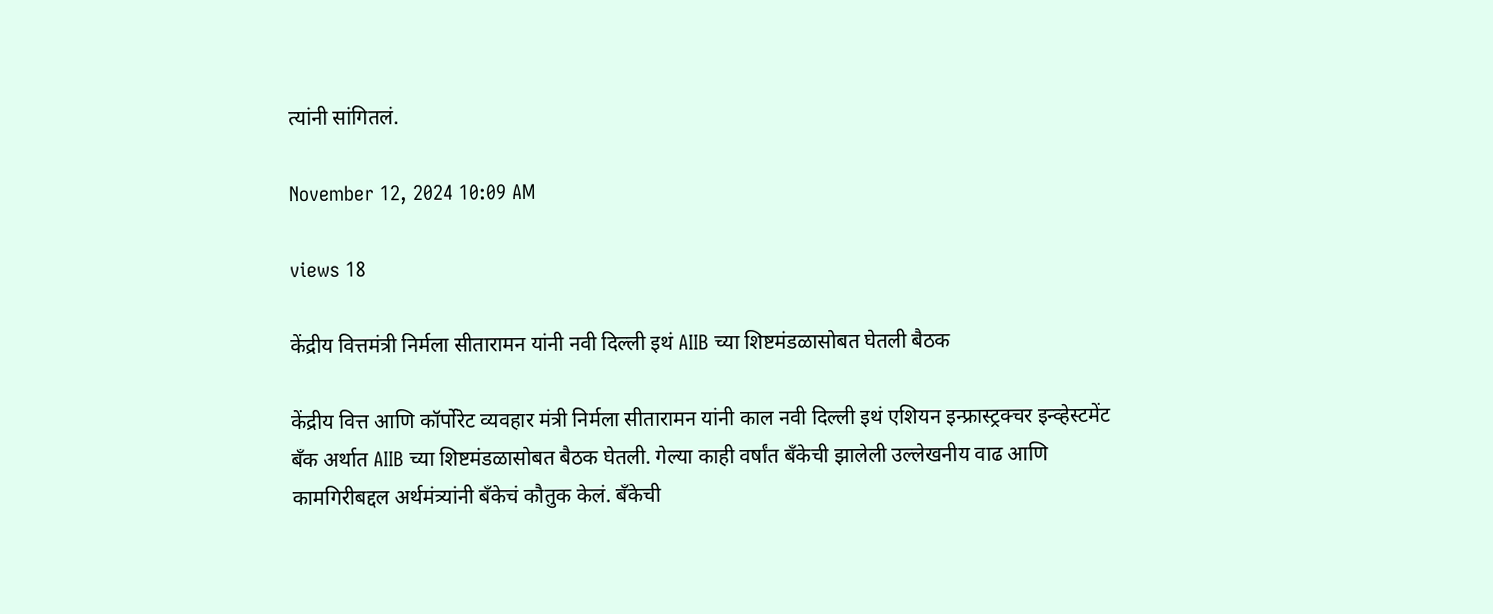त्यांनी सांगितलं.

November 12, 2024 10:09 AM

views 18

केंद्रीय वित्तमंत्री निर्मला सीतारामन यांनी नवी दिल्ली इथं AIIB च्या शिष्टमंडळासोबत घेतली बैठक

केंद्रीय वित्त आणि कॉर्पोरेट व्यवहार मंत्री निर्मला सीतारामन यांनी काल नवी दिल्ली इथं एशियन इन्फ्रास्ट्रक्चर इन्व्हेस्टमेंट बँक अर्थात AIIB च्या शिष्टमंडळासोबत बैठक घेतली. गेल्या काही वर्षांत बँकेची झालेली उल्लेखनीय वाढ आणि कामगिरीबद्दल अर्थमंत्र्यांनी बँकेचं कौतुक केलं. बँकेची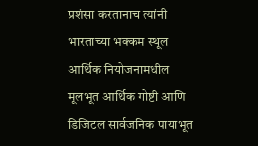प्रशंसा करतानाच त्यांनी भारताच्या भक्कम स्थूल आर्थिक नियोजनामधील मूलभूत आर्थिक गोष्टी आणि डिजिटल सार्वजनिक पायाभूत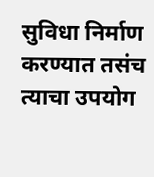सुविधा निर्माण करण्यात तसंच त्याचा उपयोग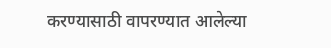करण्यासाठी वापरण्यात आलेल्या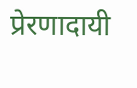प्रेरणादायी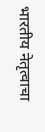भारतीय नेतृत्वाचा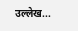उल्लेख...